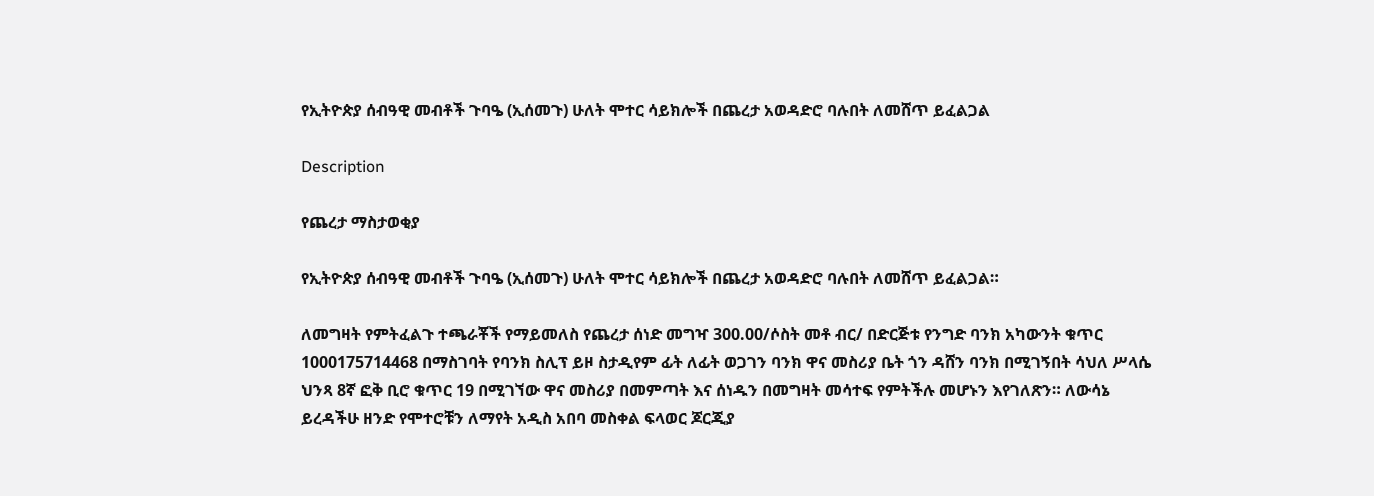የኢትዮጵያ ሰብዓዊ መብቶች ጉባዔ (ኢሰመጉ) ሁለት ሞተር ሳይክሎች በጨረታ አወዳድሮ ባሉበት ለመሸጥ ይፈልጋል

Description

የጨረታ ማስታወቂያ

የኢትዮጵያ ሰብዓዊ መብቶች ጉባዔ (ኢሰመጉ) ሁለት ሞተር ሳይክሎች በጨረታ አወዳድሮ ባሉበት ለመሸጥ ይፈልጋል።

ለመግዛት የምትፈልጉ ተጫራቾች የማይመለስ የጨረታ ሰነድ መግዣ 300.00/ሶስት መቶ ብር/ በድርጅቱ የንግድ ባንክ አካውንት ቁጥር 1000175714468 በማስገባት የባንክ ስሊፕ ይዞ ስታዲየም ፊት ለፊት ወጋገን ባንክ ዋና መስሪያ ቤት ጎን ዳሸን ባንክ በሚገኝበት ሳህለ ሥላሴ ህንጻ 8ኛ ፎቅ ቢሮ ቁጥር 19 በሚገኘው ዋና መስሪያ በመምጣት እና ሰነዱን በመግዛት መሳተፍ የምትችሉ መሆኑን እየገለጽን። ለውሳኔ ይረዳችሁ ዘንድ የሞተሮቹን ለማየት አዲስ አበባ መስቀል ፍላወር ጆርጂያ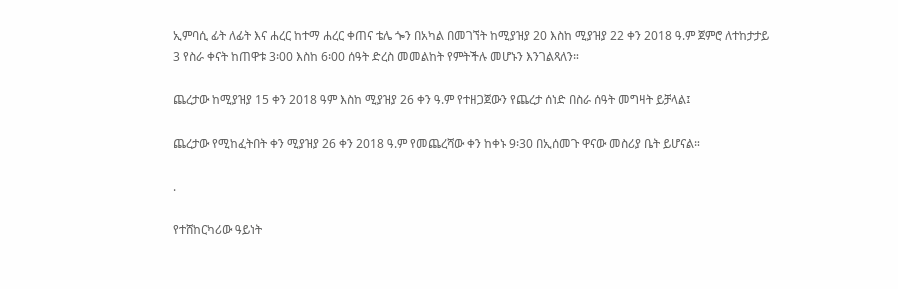ኢምባሲ ፊት ለፊት እና ሐረር ከተማ ሐረር ቀጠና ቴሌ ጐን በአካል በመገኘት ከሚያዝያ 20 እስከ ሚያዝያ 22 ቀን 2018 ዓ.ም ጀምሮ ለተከታታይ 3 የስራ ቀናት ከጠዋቱ 3፡00 እስከ 6፡00 ሰዓት ድረስ መመልከት የምትችሉ መሆኑን እንገልጻለን።

ጨረታው ከሚያዝያ 15 ቀን 2018 ዓም እስከ ሚያዝያ 26 ቀን ዓ.ም የተዘጋጀውን የጨረታ ሰነድ በስራ ሰዓት መግዛት ይቻላል፤

ጨረታው የሚከፈትበት ቀን ሚያዝያ 26 ቀን 2018 ዓ.ም የመጨረሻው ቀን ከቀኑ 9፡30 በኢሰመጉ ዋናው መስሪያ ቤት ይሆናል።

.

የተሸከርካሪው ዓይነት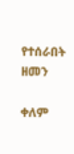የተሰራበት ዘመን

ቀለም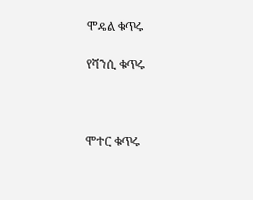ሞዴል ቁጥሩ

የሻንሲ ቁጥሩ



ሞተር ቁጥሩ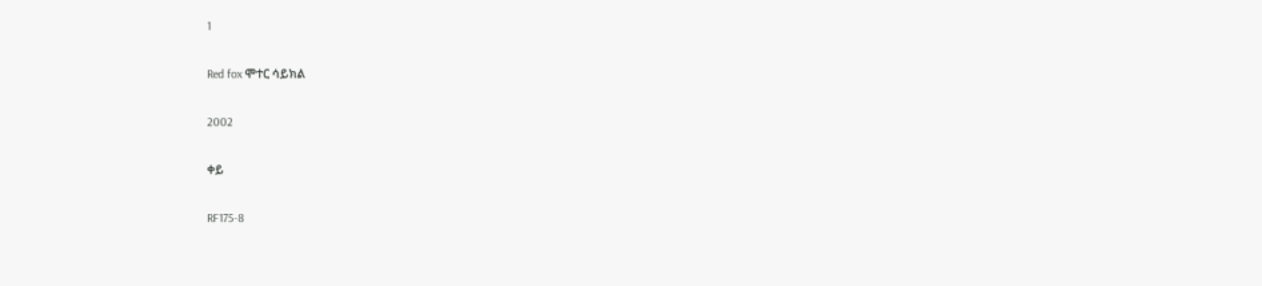1

Red fox ሞተር ሳይክል

2002

ቀይ

RF175-8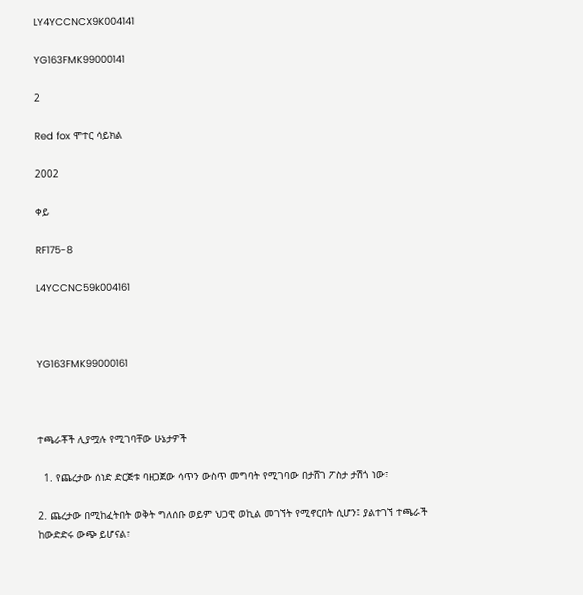LY4YCCNCX9K004141

YG163FMK99000141

2

Red fox ሞተር ሳይክል

2002

ቀይ

RF175-8

L4YCCNC59k004161



YG163FMK99000161



ተጫራቾች ሊያሟሉ የሚገባቸው ሁኔታዎች

  1. የጨረታው ሰነድ ድርጅቱ ባዘጋጀው ሳጥን ውስጥ መግባት የሚገባው በታሸገ ፖስታ ታሽጎ ነው፣

2. ጨረታው በሚከፈትበት ወቅት ግለሰቡ ወይም ህጋዊ ወኪል መገኘት የሚኖርበት ሲሆን፤ ያልተገኘ ተጫራች ከውድድሩ ውጭ ይሆናል፣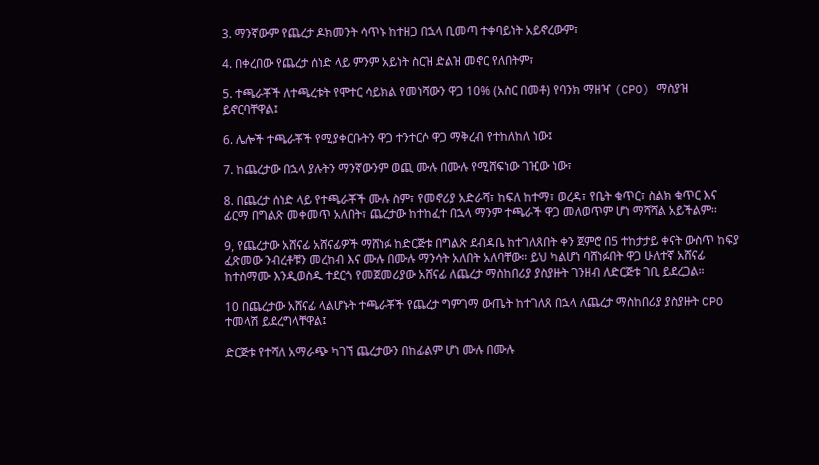3. ማንኛውም የጨረታ ዶክመንት ሳጥኑ ከተዘጋ በኋላ ቢመጣ ተቀባይነት አይኖረውም፣

4. በቀረበው የጨረታ ሰነድ ላይ ምንም አይነት ስርዝ ድልዝ መኖር የለበትም፣

5. ተጫራቾች ለተጫረቱት የሞተር ሳይክል የመነሻውን ዋጋ 10% (አስር በመቶ) የባንክ ማዘዣ (CPO) ማስያዝ ይኖርባቸዋል፤

6. ሌሎች ተጫራቾች የሚያቀርቡትን ዋጋ ተንተርሶ ዋጋ ማቅረብ የተከለከለ ነው፤

7. ከጨረታው በኋላ ያሉትን ማንኛውንም ወጪ ሙሉ በሙሉ የሚሸፍነው ገዢው ነው፣

8. በጨረታ ሰነድ ላይ የተጫራቾች ሙሉ ስም፣ የመኖሪያ አድራሻ፣ ከፍለ ከተማ፣ ወረዳ፣ የቤት ቁጥር፣ ስልክ ቁጥር እና ፊርማ በግልጽ መቀመጥ አለበት፣ ጨረታው ከተከፈተ በኋላ ማንም ተጫራች ዋጋ መለወጥም ሆነ ማሻሻል አይችልም፡፡

9, የጨረታው አሸናፊ አሸናፊዎች ማሸነፉ ከድርጅቱ በግልጽ ደብዳቤ ከተገለጸበት ቀን ጀምሮ በ5 ተከታታይ ቀናት ውስጥ ከፍያ ፈጽመው ንብረቶቹን መረከብ እና ሙሉ በሙሉ ማንሳት አለበት አለባቸው። ይህ ካልሆነ ባሸነፉበት ዋጋ ሁለተኛ አሸናፊ ከተስማሙ እንዲወስዱ ተደርጎ የመጀመሪያው አሸናፊ ለጨረታ ማስከበሪያ ያስያዙት ገንዘብ ለድርጅቱ ገቢ ይደረጋል።

10 በጨረታው አሸናፊ ላልሆኑት ተጫራቾች የጨረታ ግምገማ ውጤት ከተገለጸ በኋላ ለጨረታ ማስከበሪያ ያስያዙት CPO ተመላሽ ይደረግላቸዋል፤

ድርጅቱ የተሻለ አማራጭ ካገኘ ጨረታውን በከፊልም ሆነ ሙሉ በሙሉ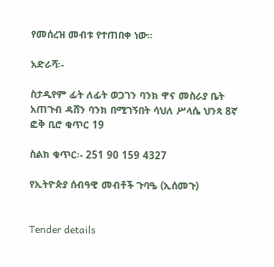የመሰረዝ መብቱ የተጠበቀ ነው።

አድራሻ፡-

ስታዲየም ፊት ለፊት ወጋገን ባንክ ዋና መስራያ ቤት አጠጉብ ዳሸን ባንክ በሚገኝበት ሳህለ ሥላሴ ህንጻ 8ኛ ፎቅ ቢሮ ቁጥር 19

ስልክ ቁጥር፡- 251 90 159 4327

የኢትዮጵያ ሰብዓዊ መብቶች ጉባዔ (ኢሰመጉ)


Tender details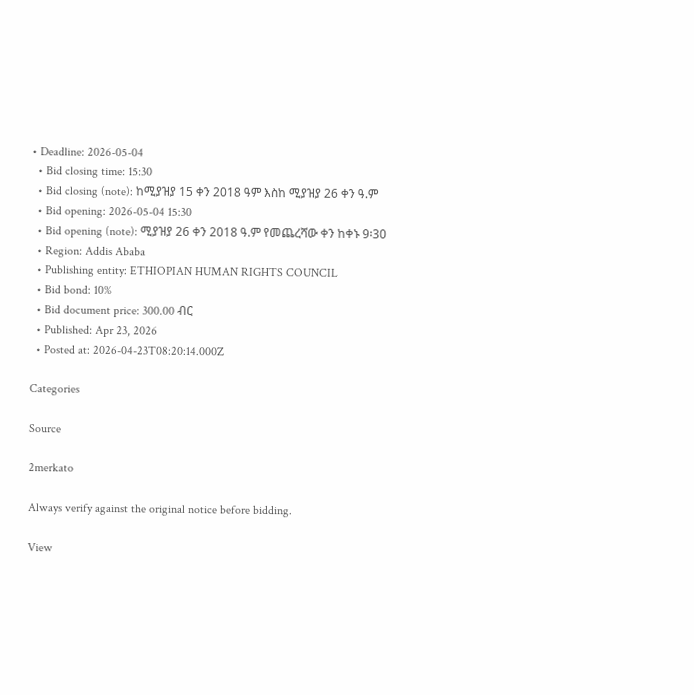• Deadline: 2026-05-04
  • Bid closing time: 15:30
  • Bid closing (note): ከሚያዝያ 15 ቀን 2018 ዓም እስከ ሚያዝያ 26 ቀን ዓ.ም
  • Bid opening: 2026-05-04 15:30
  • Bid opening (note): ሚያዝያ 26 ቀን 2018 ዓ.ም የመጨረሻው ቀን ከቀኑ 9፡30
  • Region: Addis Ababa
  • Publishing entity: ETHIOPIAN HUMAN RIGHTS COUNCIL
  • Bid bond: 10%
  • Bid document price: 300.00 ብር
  • Published: Apr 23, 2026
  • Posted at: 2026-04-23T08:20:14.000Z

Categories

Source

2merkato

Always verify against the original notice before bidding.

View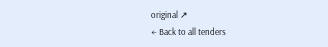original ↗
← Back to all tenders